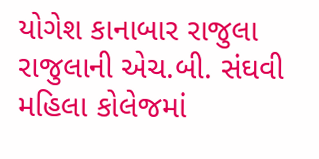યોગેશ કાનાબાર રાજુલા
રાજુલાની એચ.બી. સંઘવી મહિલા કોલેજમાં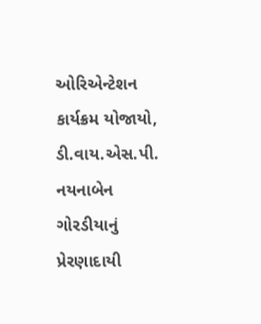ઓરિએન્ટેશન કાર્યક્રમ યોજાયો, ડી.વાય.એસ.પી. નયનાબેન ગોરડીયાનું પ્રેરણાદાયી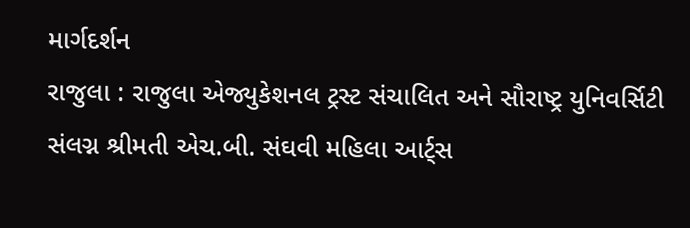માર્ગદર્શન
રાજુલા : રાજુલા એજ્યુકેશનલ ટ્રસ્ટ સંચાલિત અને સૌરાષ્ટ્ર યુનિવર્સિટી સંલગ્ન શ્રીમતી એચ.બી. સંઘવી મહિલા આર્ટ્સ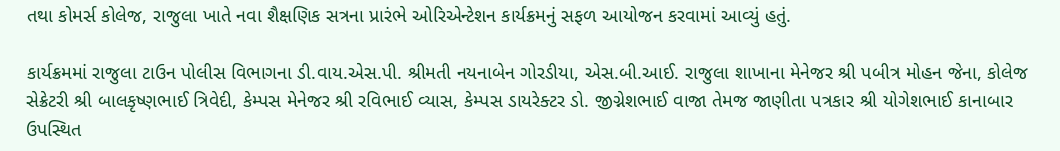તથા કોમર્સ કોલેજ, રાજુલા ખાતે નવા શૈક્ષણિક સત્રના પ્રારંભે ઓરિએન્ટેશન કાર્યક્રમનું સફળ આયોજન કરવામાં આવ્યું હતું.

કાર્યક્રમમાં રાજુલા ટાઉન પોલીસ વિભાગના ડી.વાય.એસ.પી. શ્રીમતી નયનાબેન ગોરડીયા, એસ.બી.આઈ. રાજુલા શાખાના મેનેજર શ્રી પબીત્ર મોહન જેના, કોલેજ સેક્રેટરી શ્રી બાલકૃષ્ણભાઈ ત્રિવેદી, કેમ્પસ મેનેજર શ્રી રવિભાઈ વ્યાસ, કેમ્પસ ડાયરેક્ટર ડો. જીગ્નેશભાઈ વાજા તેમજ જાણીતા પત્રકાર શ્રી યોગેશભાઈ કાનાબાર ઉપસ્થિત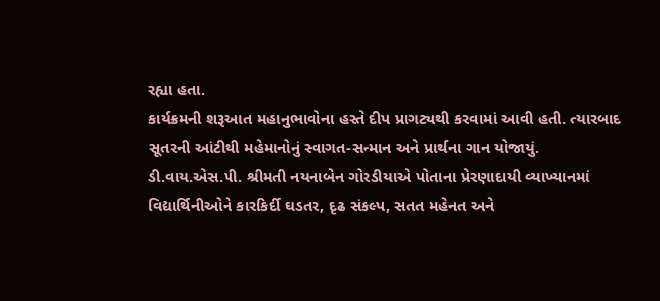રહ્યા હતા.
કાર્યક્રમની શરૂઆત મહાનુભાવોના હસ્તે દીપ પ્રાગટ્યથી કરવામાં આવી હતી. ત્યારબાદ સૂતરની આંટીથી મહેમાનોનું સ્વાગત-સન્માન અને પ્રાર્થના ગાન યોજાયું.
ડી.વાય.એસ.પી. શ્રીમતી નયનાબેન ગોરડીયાએ પોતાના પ્રેરણાદાયી વ્યાખ્યાનમાં વિદ્યાર્થિનીઓને કારકિર્દી ઘડતર, દૃઢ સંકલ્પ, સતત મહેનત અને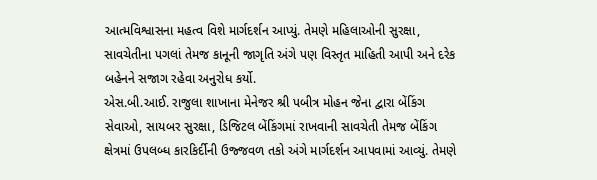આત્મવિશ્વાસના મહત્વ વિશે માર્ગદર્શન આપ્યું. તેમણે મહિલાઓની સુરક્ષા, સાવચેતીના પગલાં તેમજ કાનૂની જાગૃતિ અંગે પણ વિસ્તૃત માહિતી આપી અને દરેક બહેનને સજાગ રહેવા અનુરોધ કર્યો.
એસ.બી.આઈ. રાજુલા શાખાના મેનેજર શ્રી પબીત્ર મોહન જેના દ્વારા બેંકિંગ સેવાઓ, સાયબર સુરક્ષા, ડિજિટલ બેંકિંગમાં રાખવાની સાવચેતી તેમજ બેંકિંગ ક્ષેત્રમાં ઉપલબ્ધ કારકિર્દીની ઉજ્જવળ તકો અંગે માર્ગદર્શન આપવામાં આવ્યું. તેમણે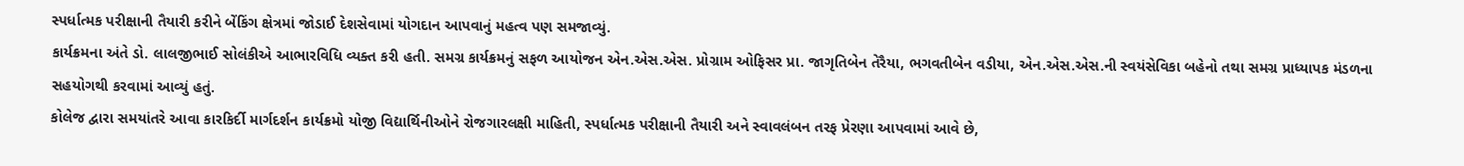સ્પર્ધાત્મક પરીક્ષાની તૈયારી કરીને બેંકિંગ ક્ષેત્રમાં જોડાઈ દેશસેવામાં યોગદાન આપવાનું મહત્વ પણ સમજાવ્યું.
કાર્યક્રમના અંતે ડો. લાલજીભાઈ સોલંકીએ આભારવિધિ વ્યક્ત કરી હતી. સમગ્ર કાર્યક્રમનું સફળ આયોજન એન.એસ.એસ. પ્રોગ્રામ ઓફિસર પ્રા. જાગૃતિબેન તેરૈયા, ભગવતીબેન વડીયા, એન.એસ.એસ.ની સ્વયંસેવિકા બહેનો તથા સમગ્ર પ્રાધ્યાપક મંડળના સહયોગથી કરવામાં આવ્યું હતું.
કોલેજ દ્વારા સમયાંતરે આવા કારકિર્દી માર્ગદર્શન કાર્યક્રમો યોજી વિદ્યાર્થિનીઓને રોજગારલક્ષી માહિતી, સ્પર્ધાત્મક પરીક્ષાની તૈયારી અને સ્વાવલંબન તરફ પ્રેરણા આપવામાં આવે છે,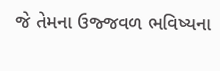જે તેમના ઉજ્જવળ ભવિષ્યના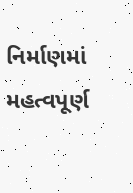નિર્માણમાં મહત્વપૂર્ણ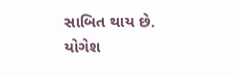સાબિત થાય છે.
યોગેશ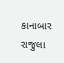કાનાબાર રાજુલા